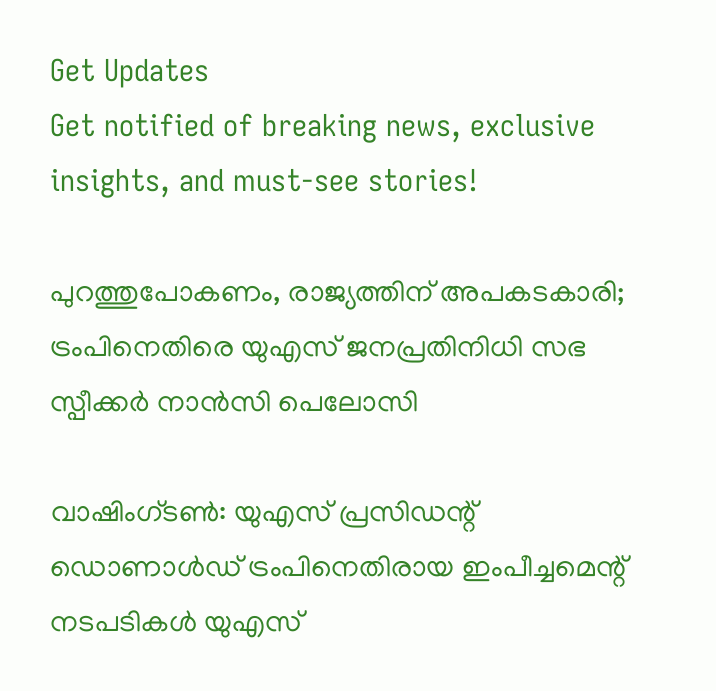Get Updates
Get notified of breaking news, exclusive insights, and must-see stories!

പുറത്തുപോകണം, രാജ്യത്തിന് അപകടകാരി; ട്രംപിനെതിരെ യുഎസ് ജനപ്രതിനിധി സഭ സ്പീക്കര്‍ നാന്‍സി പെലോസി

വാഷിംഗ്ടണ്‍: യുഎസ് പ്രസിഡന്റ് ഡൊണാള്‍ഡ് ട്രംപിനെതിരായ ഇംപീച്ചമെന്റ് നടപടികള്‍ യുഎസ്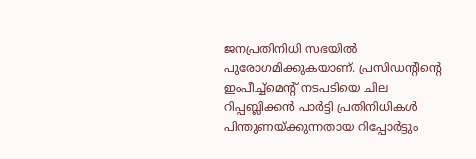ജനപ്രതിനിധി സഭയില്‍ പുരോഗമിക്കുകയാണ്. പ്രസിഡന്റിന്റെ ഇംപീച്ച്‌മെന്റ് നടപടിയെ ചില റിപ്പബ്ലിക്കന്‍ പാര്‍ട്ടി പ്രതിനിധികള്‍ പിന്തുണയ്ക്കുന്നതായ റിപ്പോര്‍ട്ടും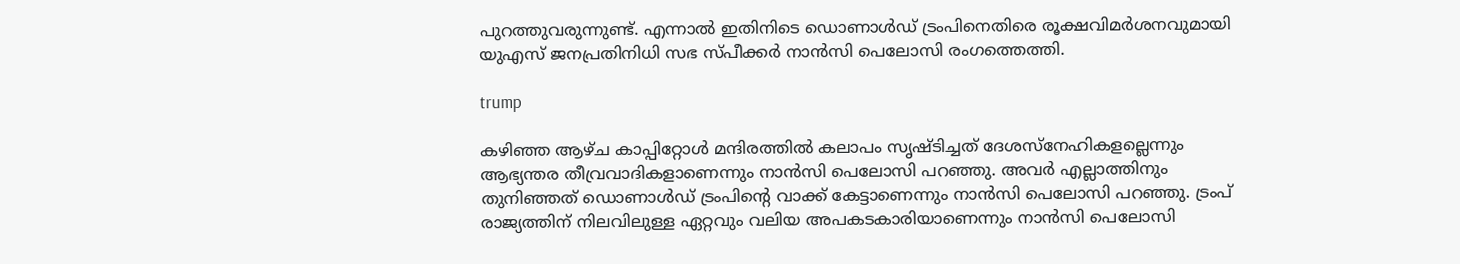പുറത്തുവരുന്നുണ്ട്. എന്നാല്‍ ഇതിനിടെ ഡൊണാള്‍ഡ് ട്രംപിനെതിരെ രൂക്ഷവിമര്‍ശനവുമായി യുഎസ് ജനപ്രതിനിധി സഭ സ്പീക്കര്‍ നാന്‍സി പെലോസി രംഗത്തെത്തി.

trump

കഴിഞ്ഞ ആഴ്ച കാപ്പിറ്റോള്‍ മന്ദിരത്തില്‍ കലാപം സൃഷ്ടിച്ചത് ദേശസ്‌നേഹികളല്ലെന്നും ആഭ്യന്തര തീവ്രവാദികളാണെന്നും നാന്‍സി പെലോസി പറഞ്ഞു. അവര്‍ എല്ലാത്തിനും തുനിഞ്ഞത് ഡൊണാള്‍ഡ് ട്രംപിന്റെ വാക്ക് കേട്ടാണെന്നും നാന്‍സി പെലോസി പറഞ്ഞു. ട്രംപ് രാജ്യത്തിന് നിലവിലുള്ള ഏറ്റവും വലിയ അപകടകാരിയാണെന്നും നാന്‍സി പെലോസി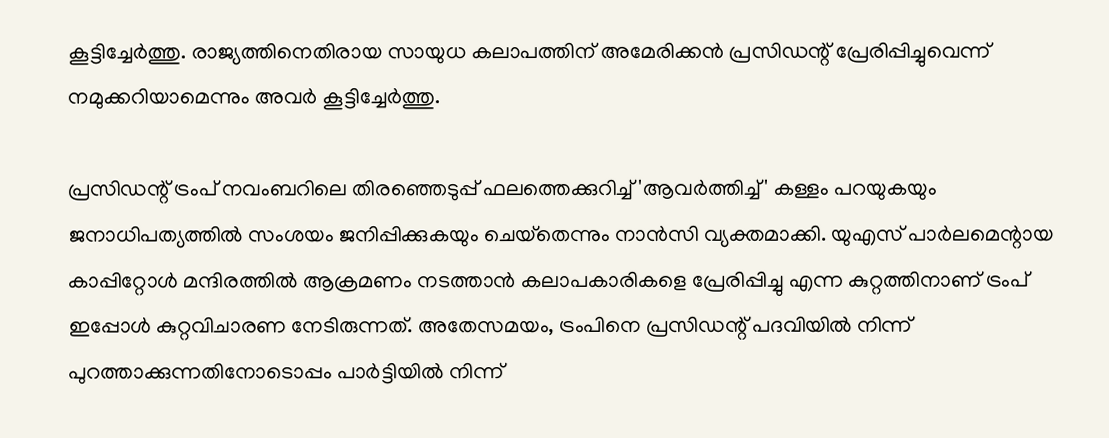കൂട്ടിച്ചേര്‍ത്തു. രാജ്യത്തിനെതിരായ സായുധ കലാപത്തിന് അമേരിക്കന്‍ പ്രസിഡന്റ് പ്രേരിപ്പിച്ചുവെന്ന് നമുക്കറിയാമെന്നും അവര്‍ കൂട്ടിച്ചേര്‍ത്തു.

പ്രസിഡന്റ് ട്രംപ് നവംബറിലെ തിരഞ്ഞെടുപ്പ് ഫലത്തെക്കുറിച്ച് 'ആവര്‍ത്തിച്ച്' കള്ളം പറയുകയും ജനാധിപത്യത്തില്‍ സംശയം ജനിപ്പിക്കുകയും ചെയ്‌തെന്നും നാന്‍സി വ്യക്തമാക്കി. യുഎസ് പാര്‍ലമെന്റായ കാപ്പിറ്റോള്‍ മന്ദിരത്തില്‍ ആക്രമണം നടത്താന്‍ കലാപകാരികളെ പ്രേരിപ്പിച്ചു എന്ന കുറ്റത്തിനാണ് ട്രംപ് ഇപ്പോള്‍ കുറ്റവിചാരണ നേടിരുന്നത്. അതേസമയം, ട്രംപിനെ പ്രസിഡന്റ് പദവിയില്‍ നിന്ന് പുറത്താക്കുന്നതിനോടൊപ്പം പാര്‍ട്ടിയില്‍ നിന്ന്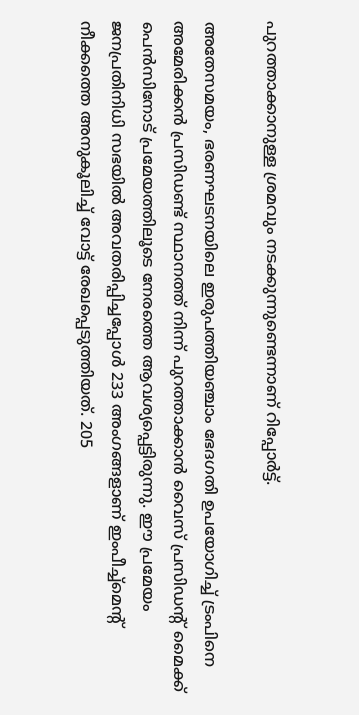പുറത്താക്കാനുള്ള ശ്രമവും നടക്കുന്നുണ്ടെന്നാണ് റിപ്പോര്‍ട്ട്.

അതേസമയം, ഭരണഘടനയിലെ ഇരുപത്തിയഞ്ചാം ഭേദഗതി ഉപയോഗിച്ച് ട്രംപിനെ അമേരിക്കന്‍ പ്രസിഡണ്ട് സ്ഥാനത്ത് നിന്ന് പുറത്താക്കാന്‍ വൈസ് പ്രസിഡന്റ് മൈക്ക് പെന്‍സിനോട് പ്രമേയത്തിലൂടെ നേരത്തെ ആവശ്യപ്പെട്ടിരുന്നു. ഈ പ്രമേയം ജനപ്രതിനിധി സഭയില്‍ അവതരിപ്പിച്ചപ്പോള്‍ 233 അംഗങ്ങളാണ് ഇംപീച്ച്‌മെന്റ് നീക്കത്തെ അനുകൂലിച്ച് വോട്ട് രേഖപ്പെടുത്തിയത്. 205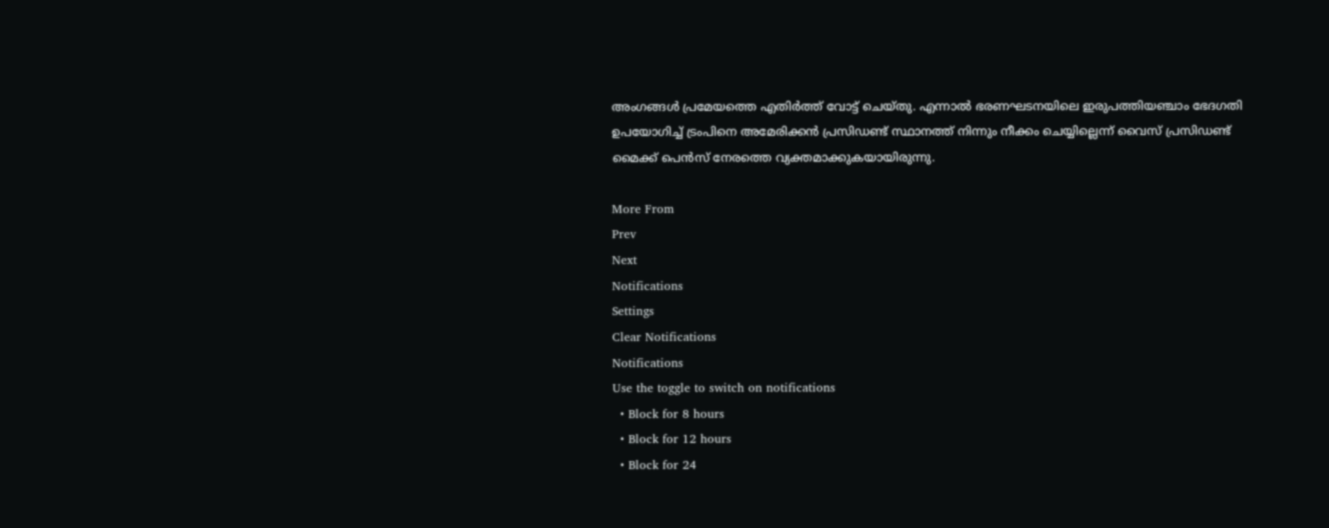അംഗങ്ങള്‍ പ്രമേയത്തെ എതിര്‍ത്ത് വോട്ട് ചെയ്തു. എന്നാല്‍ ഭരണഘടനയിലെ ഇരുപത്തിയഞ്ചാം ഭേദഗതി ഉപയോഗിച്ച് ട്രംപിനെ അമേരിക്കന്‍ പ്രസിഡണ്ട് സ്ഥാനത്ത് നിന്നും നീക്കം ചെയ്യില്ലെന്ന് വൈസ് പ്രസിഡണ്ട് മൈക്ക് പെന്‍സ് നേരത്തെ വ്യക്തമാക്കുകയായിരുന്നു.

More From
Prev
Next
Notifications
Settings
Clear Notifications
Notifications
Use the toggle to switch on notifications
  • Block for 8 hours
  • Block for 12 hours
  • Block for 24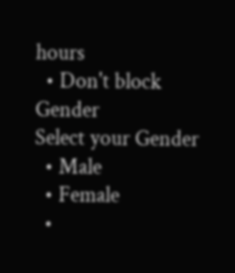hours
  • Don't block
Gender
Select your Gender
  • Male
  • Female
  •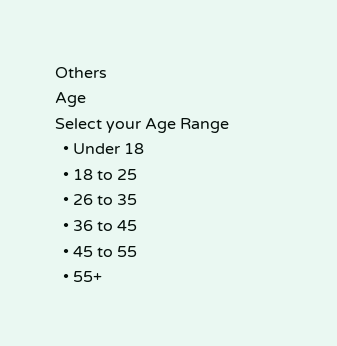Others
Age
Select your Age Range
  • Under 18
  • 18 to 25
  • 26 to 35
  • 36 to 45
  • 45 to 55
  • 55+